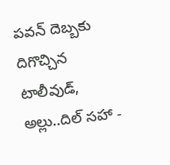పవన్ దెబ్బకు దిగొచ్చిన టాలీవుడ్, అల్లు..దిల్ సహా -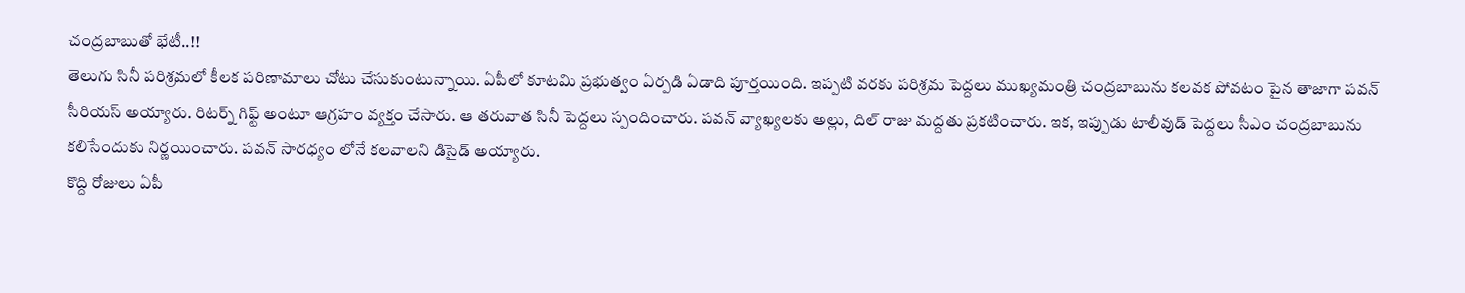చంద్రబాబుతో భేటీ..!!
తెలుగు సినీ పరిశ్రమలో కీలక పరిణామాలు చోటు చేసుకుంటున్నాయి. ఏపీలో కూటమి ప్రభుత్వం ఏర్పడి ఏడాది పూర్తయింది. ఇప్పటి వరకు పరిశ్రమ పెద్దలు ముఖ్యమంత్రి చంద్రబాబును కలవక పోవటం పైన తాజాగా పవన్ సీరియస్ అయ్యారు. రిటర్న్ గిఫ్ట్ అంటూ ఆగ్రహం వ్యక్తం చేసారు. ఆ తరువాత సినీ పెద్దలు స్పందించారు. పవన్ వ్యాఖ్యలకు అల్లు, దిల్ రాజు మద్దతు ప్రకటించారు. ఇక, ఇప్పుడు టాలీవుడ్ పెద్దలు సీఎం చంద్రబాబును కలిసేందుకు నిర్ణయించారు. పవన్ సారధ్యం లోనే కలవాలని డిసైడ్ అయ్యారు.
కొద్ది రోజులు ఏపీ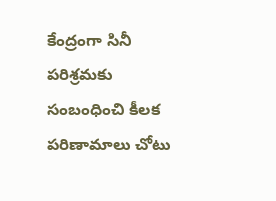కేంద్రంగా సినీ పరిశ్రమకు సంబంధించి కీలక పరిణామాలు చోటు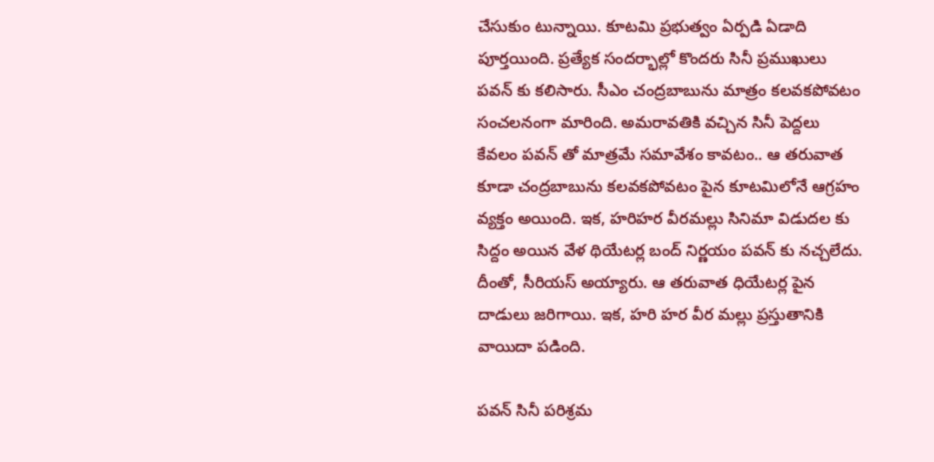చేసుకుం టున్నాయి. కూటమి ప్రభుత్వం ఏర్పడి ఏడాది పూర్తయింది. ప్రత్యేక సందర్భాల్లో కొందరు సినీ ప్రముఖులు పవన్ కు కలిసారు. సీఎం చంద్రబాబును మాత్రం కలవకపోవటం సంచలనంగా మారింది. అమరావతికి వచ్చిన సినీ పెద్దలు కేవలం పవన్ తో మాత్రమే సమావేశం కావటం.. ఆ తరువాత కూడా చంద్రబాబును కలవకపోవటం పైన కూటమిలోనే ఆగ్రహం వ్యక్తం అయింది. ఇక, హరిహర వీరమల్లు సినిమా విడుదల కు సిద్దం అయిన వేళ థియేటర్ల బంద్ నిర్ణయం పవన్ కు నచ్చలేదు. దీంతో, సీరియస్ అయ్యారు. ఆ తరువాత ధియేటర్ల పైన దాడులు జరిగాయి. ఇక, హరి హర వీర మల్లు ప్రస్తుతానికి వాయిదా పడింది.

పవన్ సినీ పరిశ్రమ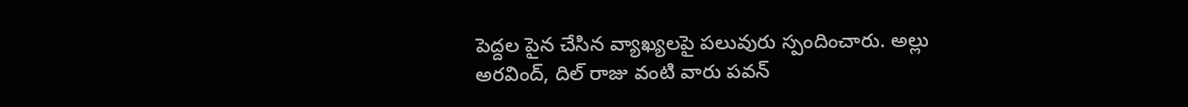పెద్దల పైన చేసిన వ్యాఖ్యలపై పలువురు స్పందించారు. అల్లు అరవింద్, దిల్ రాజు వంటి వారు పవన్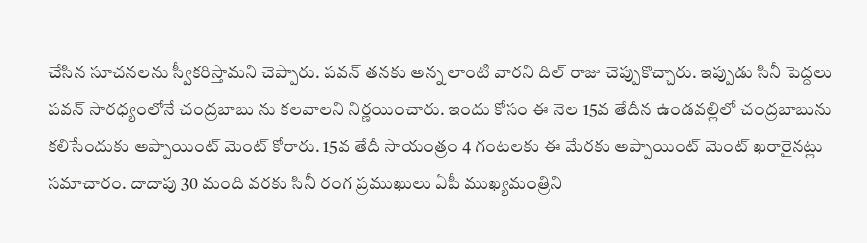చేసిన సూచనలను స్వీకరిస్తామని చెప్పారు. పవన్ తనకు అన్న లాంటి వారని దిల్ రాజు చెప్పుకొచ్చారు. ఇప్పుడు సినీ పెద్దలు పవన్ సారధ్యంలోనే చంద్రబాబు ను కలవాలని నిర్ణయించారు. ఇందు కోసం ఈ నెల 15వ తేదీన ఉండవల్లిలో చంద్రబాబును కలిసేందుకు అప్పాయింట్ మెంట్ కోరారు. 15వ తేదీ సాయంత్రం 4 గంటలకు ఈ మేరకు అప్పాయింట్ మెంట్ ఖరారైనట్లు సమాచారం. దాదాపు 30 మంది వరకు సినీ రంగ ప్రముఖులు ఏపీ ముఖ్యమంత్రిని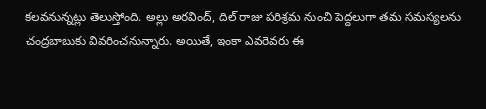కలవనున్నట్లు తెలుస్తోంది. అల్లు అరవింద్, దిల్ రాజు పరిశ్రమ నుంచి పెద్దలుగా తమ సమస్యలను చంద్రబాబుకు వివరించనున్నారు. అయితే, ఇంకా ఎవరెవరు ఈ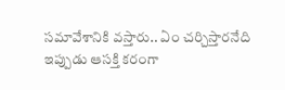సమావేశానికి వస్తారు.. ఏం చర్చిస్తారనేది ఇప్పుడు ఆసక్తి కరంగా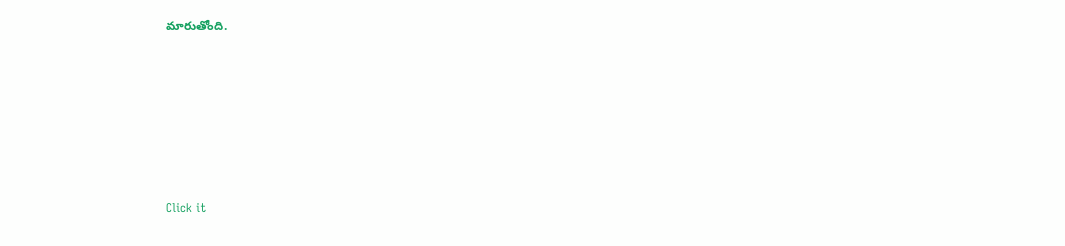మారుతోంది.












Click it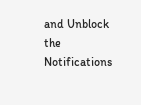and Unblock the Notifications